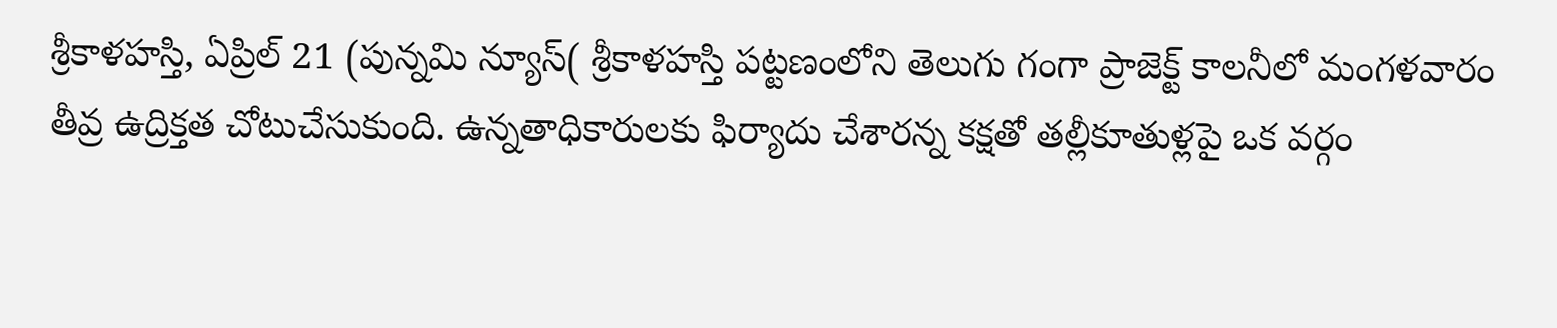శ్రీకాళహస్తి, ఏప్రిల్ 21 (పున్నమి న్యూస్( శ్రీకాళహస్తి పట్టణంలోని తెలుగు గంగా ప్రాజెక్ట్ కాలనీలో మంగళవారం తీవ్ర ఉద్రిక్తత చోటుచేసుకుంది. ఉన్నతాధికారులకు ఫిర్యాదు చేశారన్న కక్షతో తల్లీకూతుళ్లపై ఒక వర్గం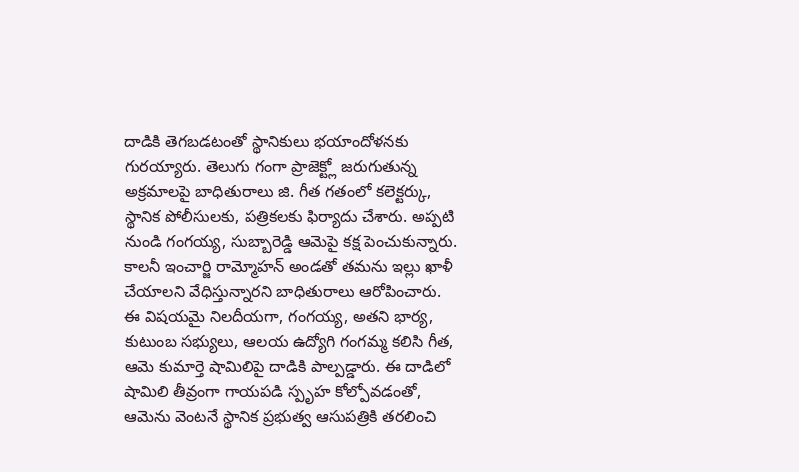దాడికి తెగబడటంతో స్థానికులు భయాందోళనకు గురయ్యారు. తెలుగు గంగా ప్రాజెక్ట్లో జరుగుతున్న అక్రమాలపై బాధితురాలు జి. గీత గతంలో కలెక్టర్కు, స్థానిక పోలీసులకు, పత్రికలకు ఫిర్యాదు చేశారు. అప్పటి నుండి గంగయ్య, సుబ్బారెడ్డి ఆమెపై కక్ష పెంచుకున్నారు. కాలనీ ఇంచార్జి రామ్మోహన్ అండతో తమను ఇల్లు ఖాళీ చేయాలని వేధిస్తున్నారని బాధితురాలు ఆరోపించారు. ఈ విషయమై నిలదీయగా, గంగయ్య, అతని భార్య, కుటుంబ సభ్యులు, ఆలయ ఉద్యోగి గంగమ్మ కలిసి గీత, ఆమె కుమార్తె షామిలిపై దాడికి పాల్పడ్డారు. ఈ దాడిలో షామిలి తీవ్రంగా గాయపడి స్పృహ కోల్పోవడంతో, ఆమెను వెంటనే స్థానిక ప్రభుత్వ ఆసుపత్రికి తరలించి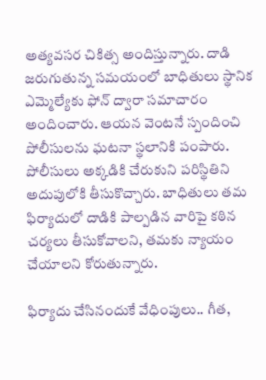అత్యవసర చికిత్స అందిస్తున్నారు. దాడి జరుగుతున్న సమయంలో బాధితులు స్థానిక ఎమ్మెల్యేకు ఫోన్ ద్వారా సమాచారం అందించారు. ఆయన వెంటనే స్పందించి పోలీసులను ఘటనా స్థలానికి పంపారు. పోలీసులు అక్కడికి చేరుకుని పరిస్థితిని అదుపులోకి తీసుకొచ్చారు. బాధితులు తమ ఫిర్యాదులో దాడికి పాల్పడిన వారిపై కఠిన చర్యలు తీసుకోవాలని, తమకు న్యాయం చేయాలని కోరుతున్నారు.

ఫిర్యాదు చేసినందుకే వేధింపులు.. గీత,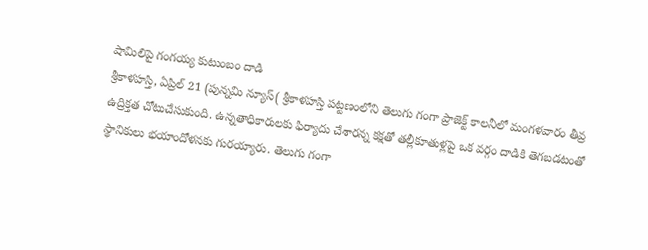షామిలిపై గంగయ్య కుటుంబం దాడి
శ్రీకాళహస్తి, ఏప్రిల్ 21 (పున్నమి న్యూస్( శ్రీకాళహస్తి పట్టణంలోని తెలుగు గంగా ప్రాజెక్ట్ కాలనీలో మంగళవారం తీవ్ర ఉద్రిక్తత చోటుచేసుకుంది. ఉన్నతాధికారులకు ఫిర్యాదు చేశారన్న కక్షతో తల్లీకూతుళ్లపై ఒక వర్గం దాడికి తెగబడటంతో స్థానికులు భయాందోళనకు గురయ్యారు. తెలుగు గంగా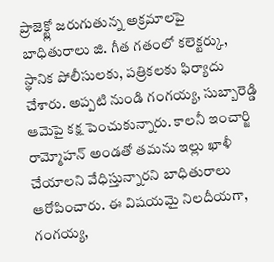ప్రాజెక్ట్లో జరుగుతున్న అక్రమాలపై బాధితురాలు జి. గీత గతంలో కలెక్టర్కు, స్థానిక పోలీసులకు, పత్రికలకు ఫిర్యాదు చేశారు. అప్పటి నుండి గంగయ్య, సుబ్బారెడ్డి ఆమెపై కక్ష పెంచుకున్నారు. కాలనీ ఇంచార్జి రామ్మోహన్ అండతో తమను ఇల్లు ఖాళీ చేయాలని వేధిస్తున్నారని బాధితురాలు ఆరోపించారు. ఈ విషయమై నిలదీయగా, గంగయ్య,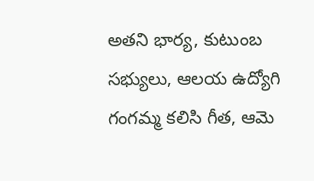అతని భార్య, కుటుంబ సభ్యులు, ఆలయ ఉద్యోగి గంగమ్మ కలిసి గీత, ఆమె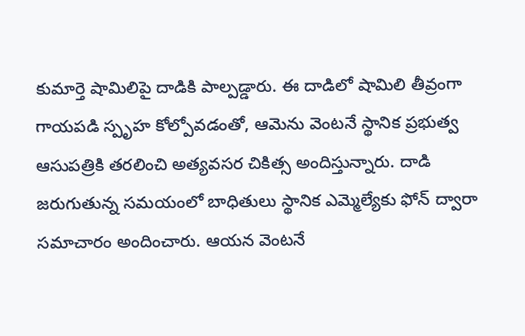కుమార్తె షామిలిపై దాడికి పాల్పడ్డారు. ఈ దాడిలో షామిలి తీవ్రంగా గాయపడి స్పృహ కోల్పోవడంతో, ఆమెను వెంటనే స్థానిక ప్రభుత్వ ఆసుపత్రికి తరలించి అత్యవసర చికిత్స అందిస్తున్నారు. దాడి జరుగుతున్న సమయంలో బాధితులు స్థానిక ఎమ్మెల్యేకు ఫోన్ ద్వారా సమాచారం అందించారు. ఆయన వెంటనే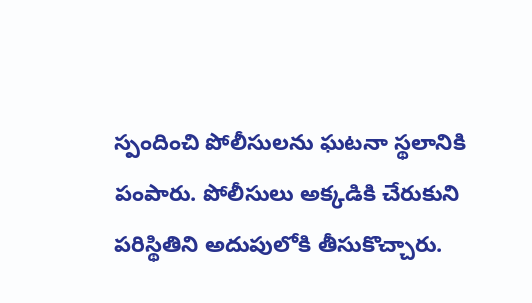స్పందించి పోలీసులను ఘటనా స్థలానికి పంపారు. పోలీసులు అక్కడికి చేరుకుని పరిస్థితిని అదుపులోకి తీసుకొచ్చారు.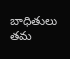బాధితులు తమ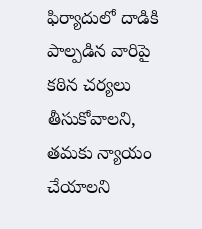ఫిర్యాదులో దాడికి పాల్పడిన వారిపై కఠిన చర్యలు తీసుకోవాలని, తమకు న్యాయం చేయాలని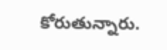కోరుతున్నారు.